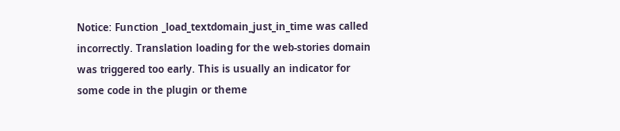Notice: Function _load_textdomain_just_in_time was called incorrectly. Translation loading for the web-stories domain was triggered too early. This is usually an indicator for some code in the plugin or theme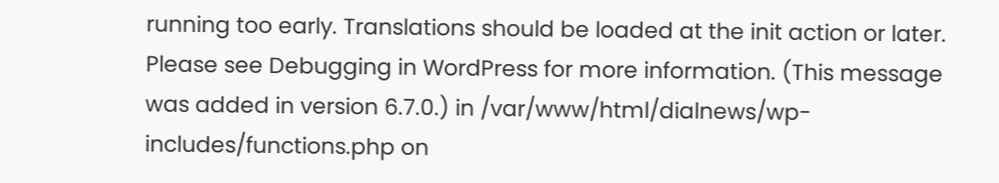running too early. Translations should be loaded at the init action or later. Please see Debugging in WordPress for more information. (This message was added in version 6.7.0.) in /var/www/html/dialnews/wp-includes/functions.php on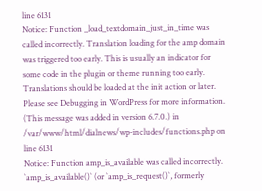line 6131
Notice: Function _load_textdomain_just_in_time was called incorrectly. Translation loading for the amp domain was triggered too early. This is usually an indicator for some code in the plugin or theme running too early. Translations should be loaded at the init action or later. Please see Debugging in WordPress for more information. (This message was added in version 6.7.0.) in /var/www/html/dialnews/wp-includes/functions.php on line 6131
Notice: Function amp_is_available was called incorrectly. `amp_is_available()` (or `amp_is_request()`, formerly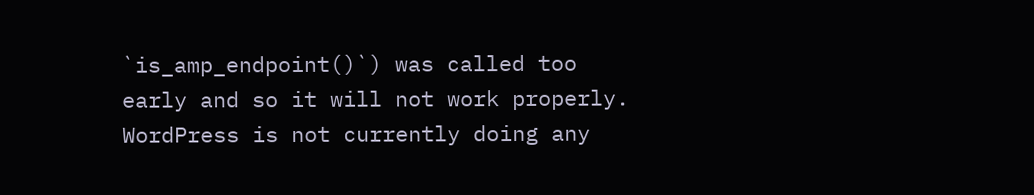`is_amp_endpoint()`) was called too early and so it will not work properly. WordPress is not currently doing any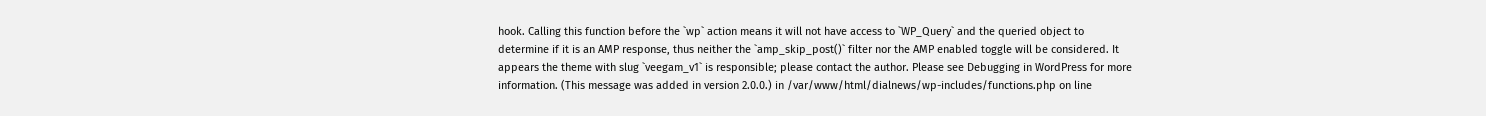hook. Calling this function before the `wp` action means it will not have access to `WP_Query` and the queried object to determine if it is an AMP response, thus neither the `amp_skip_post()` filter nor the AMP enabled toggle will be considered. It appears the theme with slug `veegam_v1` is responsible; please contact the author. Please see Debugging in WordPress for more information. (This message was added in version 2.0.0.) in /var/www/html/dialnews/wp-includes/functions.php on line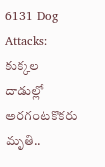6131 Dog Attacks: కుక్కల దాడుల్లో అరగంటకొకరు మృతి..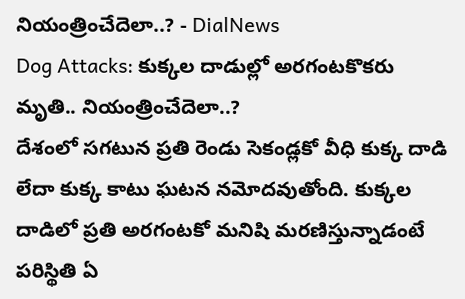నియంత్రించేదెలా..? - DialNews
Dog Attacks: కుక్కల దాడుల్లో అరగంటకొకరు మృతి.. నియంత్రించేదెలా..?
దేశంలో సగటున ప్రతి రెండు సెకండ్లకో వీధి కుక్క దాడి లేదా కుక్క కాటు ఘటన నమోదవుతోంది. కుక్కల దాడిలో ప్రతి అరగంటకో మనిషి మరణిస్తున్నాడంటే పరిస్థితి ఏ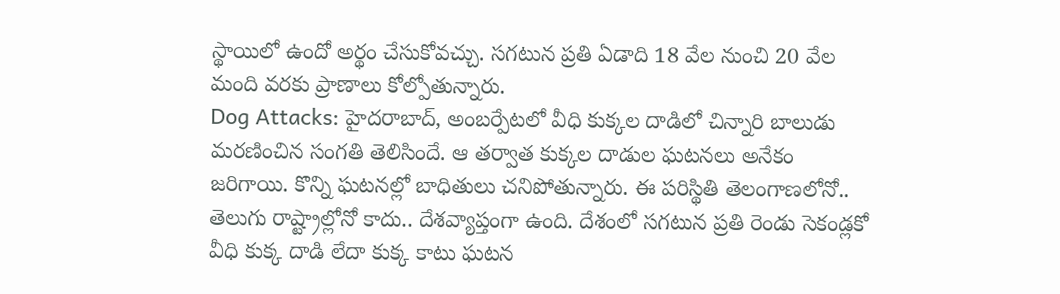స్థాయిలో ఉందో అర్థం చేసుకోవచ్చు. సగటున ప్రతి ఏడాది 18 వేల నుంచి 20 వేల మంది వరకు ప్రాణాలు కోల్పోతున్నారు.
Dog Attacks: హైదరాబాద్, అంబర్పేటలో వీధి కుక్కల దాడిలో చిన్నారి బాలుడు మరణించిన సంగతి తెలిసిందే. ఆ తర్వాత కుక్కల దాడుల ఘటనలు అనేకం జరిగాయి. కొన్ని ఘటనల్లో బాధితులు చనిపోతున్నారు. ఈ పరిస్థితి తెలంగాణలోనో.. తెలుగు రాష్ట్రాల్లోనో కాదు.. దేశవ్యాప్తంగా ఉంది. దేశంలో సగటున ప్రతి రెండు సెకండ్లకో వీధి కుక్క దాడి లేదా కుక్క కాటు ఘటన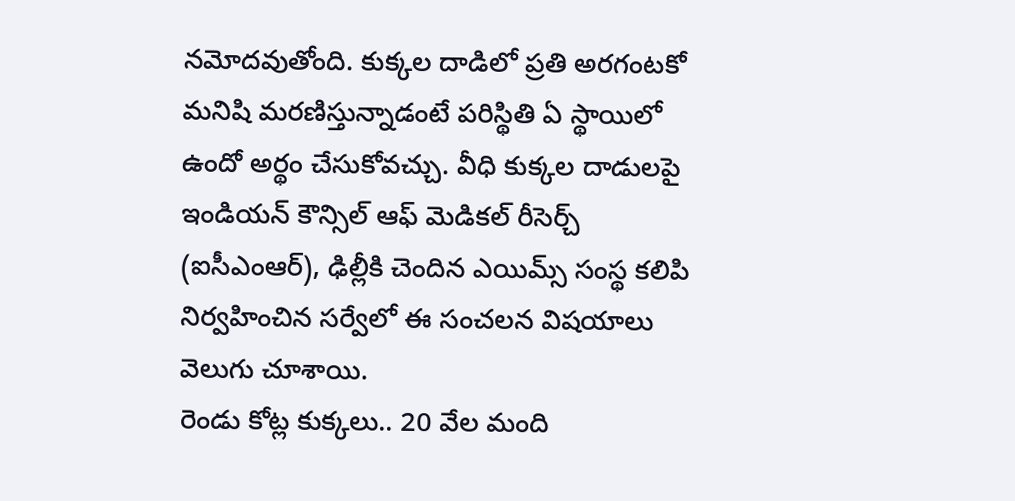నమోదవుతోంది. కుక్కల దాడిలో ప్రతి అరగంటకో మనిషి మరణిస్తున్నాడంటే పరిస్థితి ఏ స్థాయిలో ఉందో అర్థం చేసుకోవచ్చు. వీధి కుక్కల దాడులపై ఇండియన్ కౌన్సిల్ ఆఫ్ మెడికల్ రీసెర్చ్ (ఐసీఎంఆర్), ఢిల్లీకి చెందిన ఎయిమ్స్ సంస్థ కలిపి నిర్వహించిన సర్వేలో ఈ సంచలన విషయాలు వెలుగు చూశాయి.
రెండు కోట్ల కుక్కలు.. 20 వేల మంది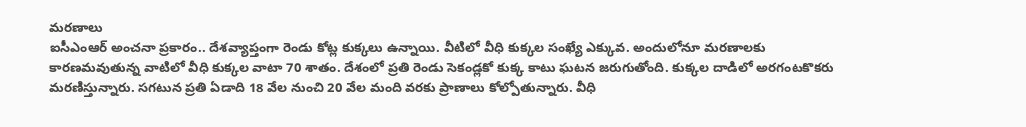మరణాలు
ఐసీఎంఆర్ అంచనా ప్రకారం.. దేశవ్యాప్తంగా రెండు కోట్ల కుక్కలు ఉన్నాయి. వీటిలో వీధి కుక్కల సంఖ్యే ఎక్కువ. అందులోనూ మరణాలకు కారణమవుతున్న వాటిలో వీధి కుక్కల వాటా 70 శాతం. దేశంలో ప్రతి రెండు సెకండ్లకో కుక్క కాటు ఘటన జరుగుతోంది. కుక్కల దాడిలో అరగంటకొకరు మరణిస్తున్నారు. సగటున ప్రతి ఏడాది 18 వేల నుంచి 20 వేల మంది వరకు ప్రాణాలు కోల్పోతున్నారు. వీధి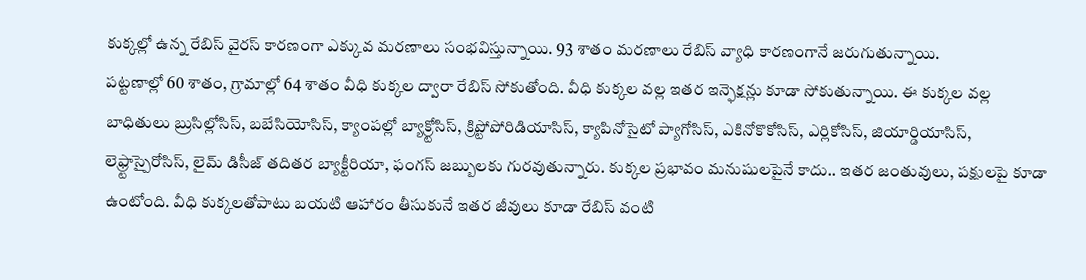కుక్కల్లో ఉన్న రేబిస్ వైరస్ కారణంగా ఎక్కువ మరణాలు సంభవిస్తున్నాయి. 93 శాతం మరణాలు రేబిస్ వ్యాధి కారణంగానే జరుగుతున్నాయి.
పట్టణాల్లో 60 శాతం, గ్రామాల్లో 64 శాతం వీధి కుక్కల ద్వారా రేబిస్ సోకుతోంది. వీధి కుక్కల వల్ల ఇతర ఇన్ఫెక్షన్లు కూడా సోకుతున్నాయి. ఈ కుక్కల వల్ల బాధితులు బ్రుసిల్లోసిస్, బబేసియోసిస్, క్యాంపల్లో బ్యాక్ర్టోసిస్, క్రిప్టోపోరిడియాసిస్, క్యాపినోసైటో ప్యాగోసిస్, ఎకినోకొకోసిస్, ఎర్లికోసిస్, జియార్డియాసిస్, లెఫ్ర్టాస్పైరోసిస్, లైమ్ డిసీజ్ తదితర బ్యాక్టీరియా, ఫంగస్ జబ్బులకు గురవుతున్నారు. కుక్కల ప్రభావం మనుషులపైనే కాదు.. ఇతర జంతువులు, పక్షులపై కూడా ఉంటోంది. వీధి కుక్కలతోపాటు బయటి ఆహారం తీసుకునే ఇతర జీవులు కూడా రేబిస్ వంటి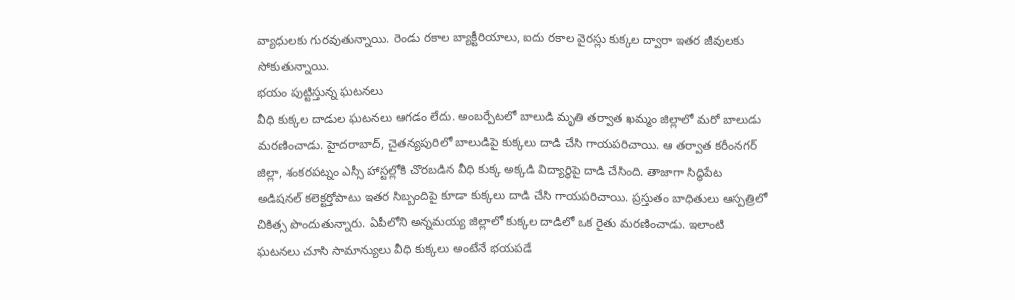వ్యాధులకు గురవుతున్నాయి. రెండు రకాల బ్యాక్టీరియాలు, ఐదు రకాల వైరస్లు కుక్కల ద్వారా ఇతర జీవులకు సోకుతున్నాయి.
భయం పుట్టిస్తున్న ఘటనలు
వీధి కుక్కల దాడుల ఘటనలు ఆగడం లేదు. అంబర్పేటలో బాలుడి మృతి తర్వాత ఖమ్మం జిల్లాలో మరో బాలుడు మరణించాడు. హైదరాబాద్, చైతన్యపురిలో బాలుడిపై కుక్కలు దాడి చేసి గాయపరిచాయి. ఆ తర్వాత కరీంనగర్ జిల్లా, శంకరపట్నం ఎస్సీ హాస్టల్లోకి చొరబడిన వీధి కుక్క అక్కడి విద్యార్థిపై దాడి చేసింది. తాజాగా సిద్ధిపేట అడిషనల్ కలెక్టర్తోపాటు ఇతర సిబ్బందిపై కూడా కుక్కలు దాడి చేసి గాయపరిచాయి. ప్రస్తుతం బాధితులు ఆస్పత్రిలో చికిత్స పొందుతున్నారు. ఏపీలోని అన్నమయ్య జిల్లాలో కుక్కల దాడిలో ఒక రైతు మరణించాడు. ఇలాంటి ఘటనలు చూసి సామాన్యులు వీధి కుక్కలు అంటేనే భయపడే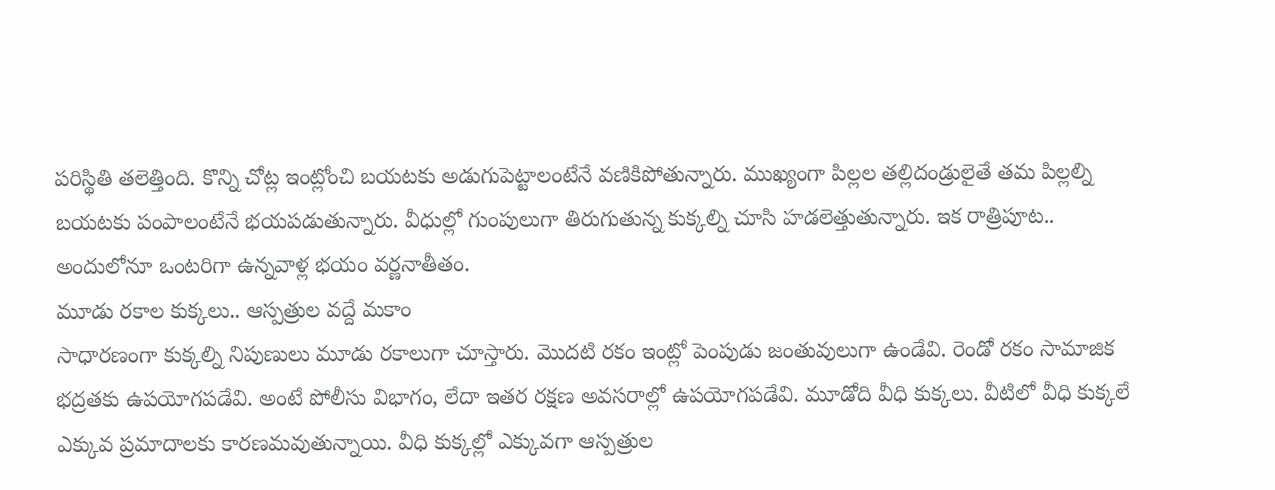పరిస్థితి తలెత్తింది. కొన్ని చోట్ల ఇంట్లోంచి బయటకు అడుగుపెట్టాలంటేనే వణికిపోతున్నారు. ముఖ్యంగా పిల్లల తల్లిదండ్రులైతే తమ పిల్లల్ని బయటకు పంపాలంటేనే భయపడుతున్నారు. వీధుల్లో గుంపులుగా తిరుగుతున్న కుక్కల్ని చూసి హడలెత్తుతున్నారు. ఇక రాత్రిపూట.. అందులోనూ ఒంటరిగా ఉన్నవాళ్ల భయం వర్ణనాతీతం.
మూడు రకాల కుక్కలు.. ఆస్పత్రుల వద్దే మకాం
సాధారణంగా కుక్కల్ని నిపుణులు మూడు రకాలుగా చూస్తారు. మొదటి రకం ఇంట్లో పెంపుడు జంతువులుగా ఉండేవి. రెండో రకం సామాజిక భద్రతకు ఉపయోగపడేవి. అంటే పోలీసు విభాగం, లేదా ఇతర రక్షణ అవసరాల్లో ఉపయోగపడేవి. మూడోది వీధి కుక్కలు. వీటిలో వీధి కుక్కలే ఎక్కువ ప్రమాదాలకు కారణమవుతున్నాయి. వీధి కుక్కల్లో ఎక్కువగా ఆస్పత్రుల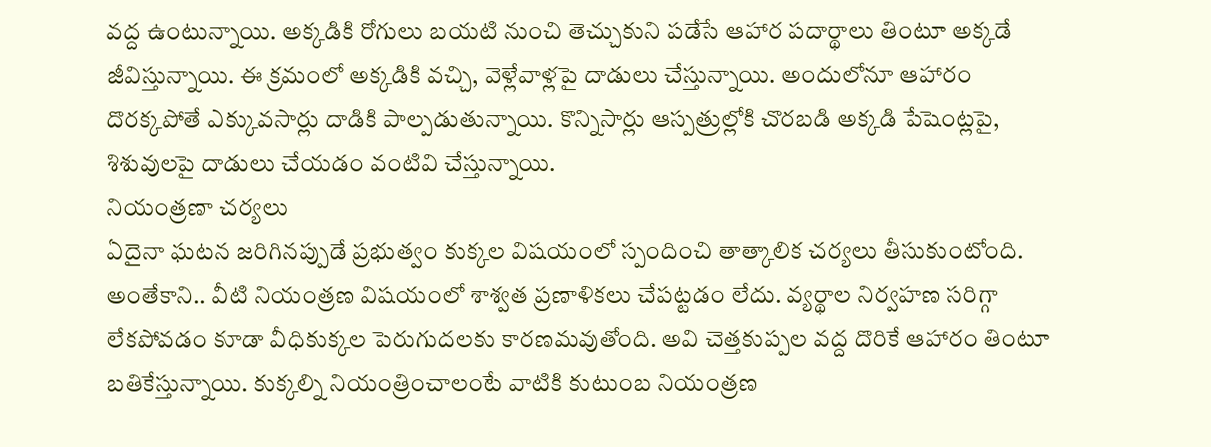వద్ద ఉంటున్నాయి. అక్కడికి రోగులు బయటి నుంచి తెచ్చుకుని పడేసే ఆహార పదార్థాలు తింటూ అక్కడే జీవిస్తున్నాయి. ఈ క్రమంలో అక్కడికి వచ్చి, వెళ్లేవాళ్లపై దాడులు చేస్తున్నాయి. అందులోనూ ఆహారం దొరక్కపోతే ఎక్కువసార్లు దాడికి పాల్పడుతున్నాయి. కొన్నిసార్లు ఆస్పత్రుల్లోకి చొరబడి అక్కడి పేషెంట్లపై, శిశువులపై దాడులు చేయడం వంటివి చేస్తున్నాయి.
నియంత్రణా చర్యలు
ఏదైనా ఘటన జరిగినప్పుడే ప్రభుత్వం కుక్కల విషయంలో స్పందించి తాత్కాలిక చర్యలు తీసుకుంటోంది. అంతేకాని.. వీటి నియంత్రణ విషయంలో శాశ్వత ప్రణాళికలు చేపట్టడం లేదు. వ్యర్థాల నిర్వహణ సరిగ్గా లేకపోవడం కూడా వీధికుక్కల పెరుగుదలకు కారణమవుతోంది. అవి చెత్తకుప్పల వద్ద దొరికే ఆహారం తింటూ బతికేస్తున్నాయి. కుక్కల్ని నియంత్రించాలంటే వాటికి కుటుంబ నియంత్రణ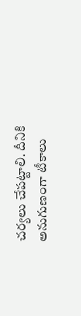చర్యలు చేపట్టాలి. దీనికి అనుగుణంగా టీకాలు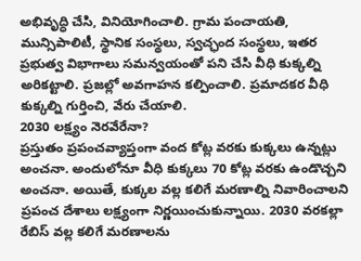అభివృద్ధి చేసి, వినియోగించాలి. గ్రామ పంచాయతి, మున్సిపాలిటీ, స్థానిక సంస్థలు, స్వచ్ఛంద సంస్థలు, ఇతర ప్రభుత్వ విభాగాలు సమన్వయంతో పని చేసి వీధి కుక్కల్ని అరికట్టాలి. ప్రజల్లో అవగాహన కల్పించాలి. ప్రమాదకర వీధి కుక్కల్ని గుర్తించి, వేరు చేయాలి.
2030 లక్ష్యం నెరవేరేనా?
ప్రస్తుతం ప్రపంచవ్యాప్తంగా వంద కోట్ల వరకు కుక్కలు ఉన్నట్లు అంచనా. అందులోనూ వీధి కుక్కలు 70 కోట్ల వరకు ఉండొచ్చని అంచనా. అయితే, కుక్కల వల్ల కలిగే మరణాల్ని నివారించాలని ప్రపంచ దేశాలు లక్ష్యంగా నిర్ణయించుకున్నాయి. 2030 వరకల్లా రేబిస్ వల్ల కలిగే మరణాలను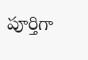పూర్తిగా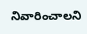నివారించాలని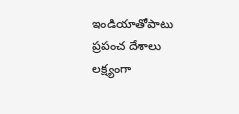ఇండియాతోపాటు ప్రపంచ దేశాలు లక్ష్యంగా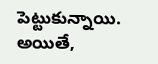పెట్టుకున్నాయి. అయితే,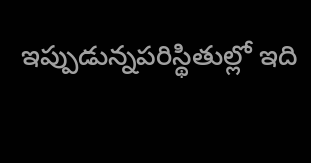ఇప్పుడున్నపరిస్థితుల్లో ఇది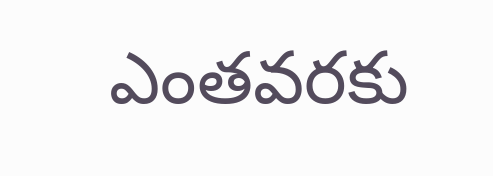ఎంతవరకు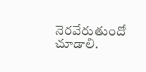నెరవేరుతుందో చూడాలి.